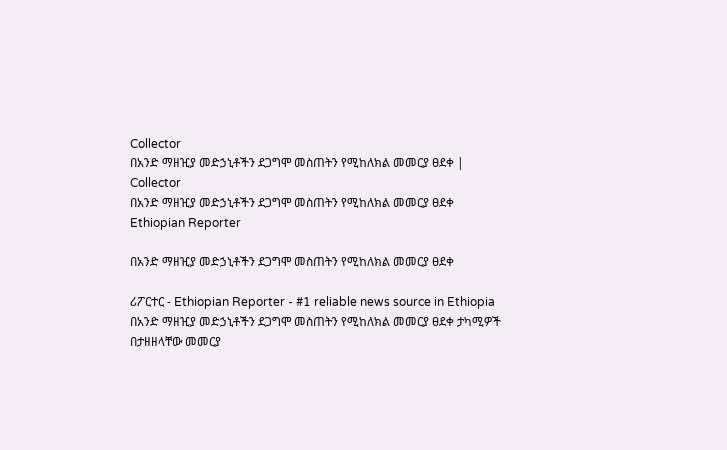Collector
በአንድ ማዘዢያ መድኃኒቶችን ደጋግሞ መስጠትን የሚከለክል መመርያ ፀደቀ | Collector
በአንድ ማዘዢያ መድኃኒቶችን ደጋግሞ መስጠትን የሚከለክል መመርያ ፀደቀ
Ethiopian Reporter

በአንድ ማዘዢያ መድኃኒቶችን ደጋግሞ መስጠትን የሚከለክል መመርያ ፀደቀ

ሪፖርተር - Ethiopian Reporter - #1 reliable news source in Ethiopia በአንድ ማዘዢያ መድኃኒቶችን ደጋግሞ መስጠትን የሚከለክል መመርያ ፀደቀ ታካሚዎች በታዘዘላቸው መመርያ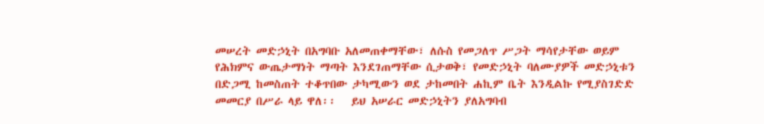መሠረት መድኃኒት በአግባቡ አለመጠቀማቸው፣ ለሱስ የመጋለጥ ሥጋት ማሳየታቸው ወይም የሕክምና ውጤታማነት ማጣት እንደገጠማቸው ሲታወቅ፣ የመድኃኒት ባለሙያዎች መድኃኒቱን በድጋሚ ከመስጠት ተቆጥበው ታካሚውን ወደ ታከመበት ሐኪም ቤት እንዲልኩ የሚያስገድድ መመርያ በሥራ ላይ ዋለ፡፡   ይህ አሠራር መድኃኒትን ያለአግባብ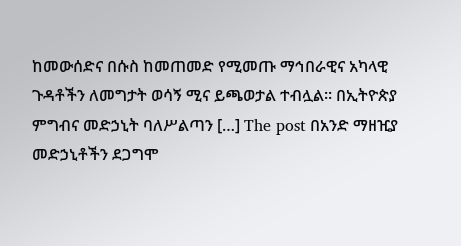ከመውሰድና በሱስ ከመጠመድ የሚመጡ ማኅበራዊና አካላዊ ጉዳቶችን ለመግታት ወሳኝ ሚና ይጫወታል ተብሏል። በኢትዮጵያ ምግብና መድኃኒት ባለሥልጣን […] The post በአንድ ማዘዢያ መድኃኒቶችን ደጋግሞ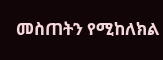መስጠትን የሚከለክል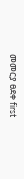መመርያ ፀደቀ first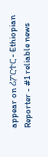appear on ሪፖርተር - Ethiopian Reporter - #1 reliable news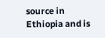source in Ethiopia and is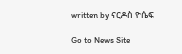written by ናርዶስ ዮሴፍ

Go to News Site